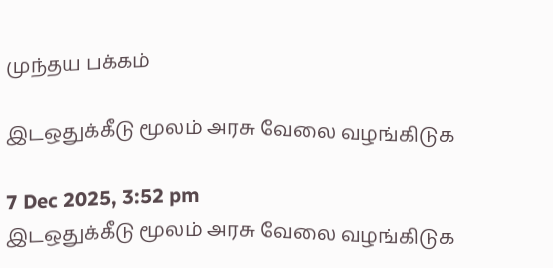முந்தய பக்கம்

இடஒதுக்கீடு மூலம் அரசு வேலை வழங்கிடுக

7 Dec 2025, 3:52 pm
இடஒதுக்கீடு மூலம் அரசு வேலை வழங்கிடுக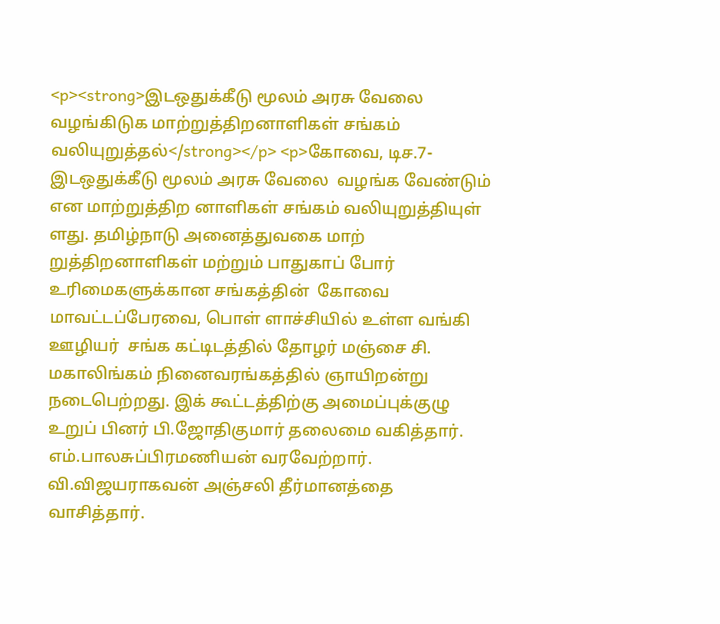<p><strong>இடஒதுக்கீடு மூலம் அரசு வேலை வழங்கிடுக மாற்றுத்திறனாளிகள் சங்கம் வலியுறுத்தல்</strong></p> <p>கோவை, டிச.7- இடஒதுக்கீடு மூலம் அரசு வேலை  வழங்க வேண்டும் என மாற்றுத்திற னாளிகள் சங்கம் வலியுறுத்தியுள் ளது. தமிழ்நாடு அனைத்துவகை மாற் றுத்திறனாளிகள் மற்றும் பாதுகாப் போர் உரிமைகளுக்கான சங்கத்தின்  கோவை மாவட்டப்பேரவை, பொள் ளாச்சியில் உள்ள வங்கி ஊழியர்  சங்க கட்டிடத்தில் தோழர் மஞ்சை சி. மகாலிங்கம் நினைவரங்கத்தில் ஞாயிறன்று நடைபெற்றது. இக் கூட்டத்திற்கு அமைப்புக்குழு உறுப் பினர் பி.ஜோதிகுமார் தலைமை வகித்தார். எம்.பாலசுப்பிரமணியன் வரவேற்றார். வி.விஜயராகவன் அஞ்சலி தீர்மானத்தை வாசித்தார்.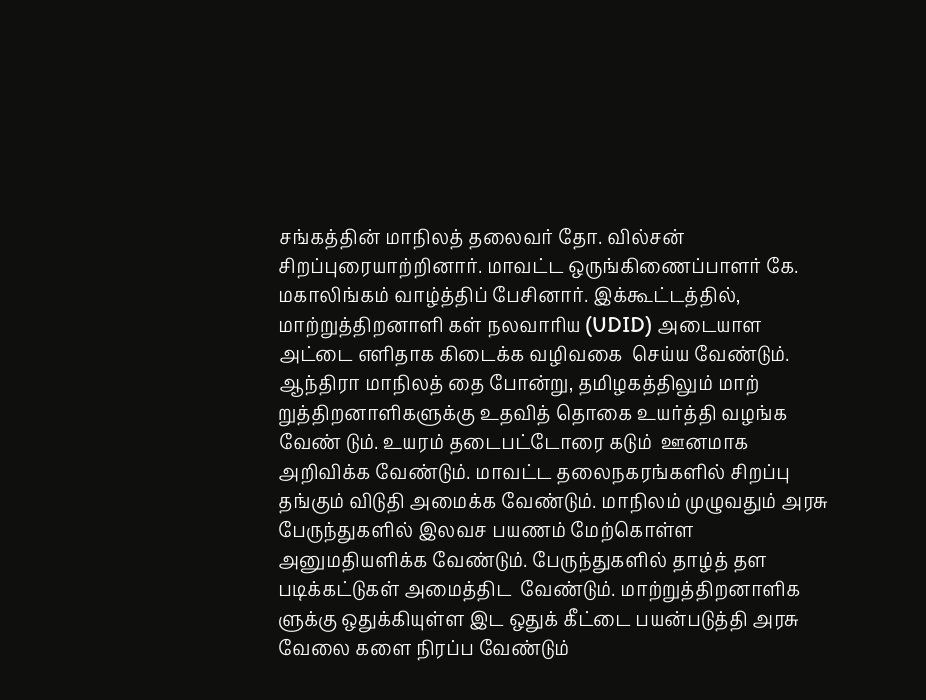சங்கத்தின் மாநிலத் தலைவர் தோ. வில்சன் சிறப்புரையாற்றினார். மாவட்ட ஒருங்கிணைப்பாளர் கே. மகாலிங்கம் வாழ்த்திப் பேசினார். இக்கூட்டத்தில், மாற்றுத்திறனாளி கள் நலவாரிய (UDID) அடையாள  அட்டை எளிதாக கிடைக்க வழிவகை  செய்ய வேண்டும். ஆந்திரா மாநிலத் தை போன்று, தமிழகத்திலும் மாற் றுத்திறனாளிகளுக்கு உதவித் தொகை உயர்த்தி வழங்க வேண் டும். உயரம் தடைபட்டோரை கடும்  ஊனமாக அறிவிக்க வேண்டும். மாவட்ட தலைநகரங்களில் சிறப்பு  தங்கும் விடுதி அமைக்க வேண்டும். மாநிலம் முழுவதும் அரசு பேருந்துகளில் இலவச பயணம் மேற்கொள்ள அனுமதியளிக்க வேண்டும். பேருந்துகளில் தாழ்த் தள படிக்கட்டுகள் அமைத்திட  வேண்டும். மாற்றுத்திறனாளிக ளுக்கு ஒதுக்கியுள்ள இட ஒதுக் கீட்டை பயன்படுத்தி அரசு வேலை களை நிரப்ப வேண்டும்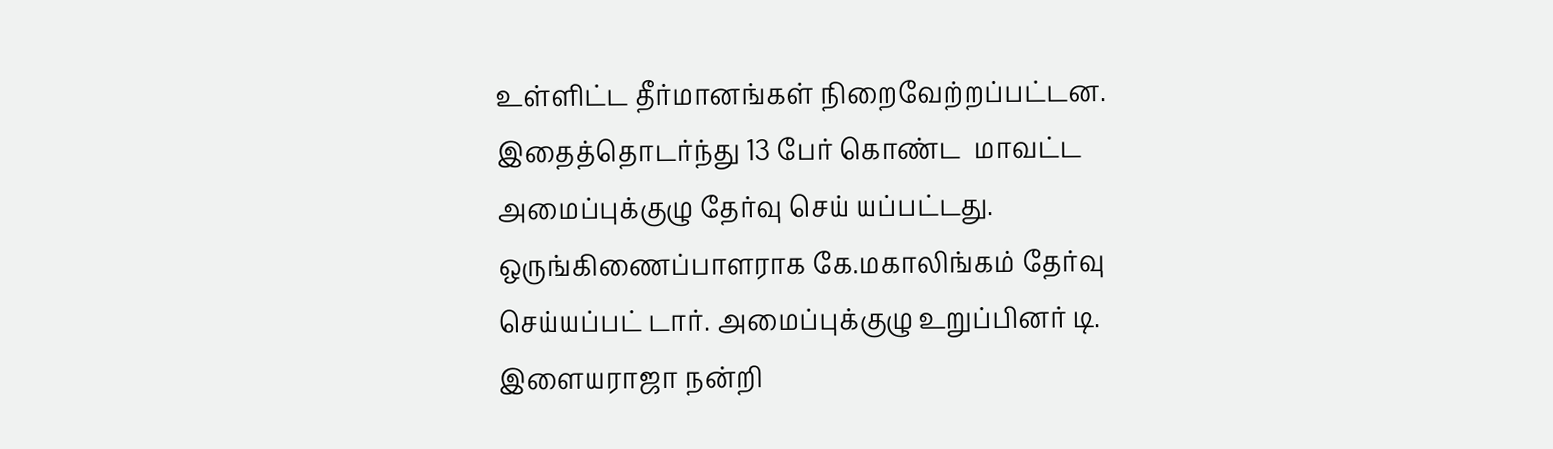உள்ளிட்ட தீர்மானங்கள் நிறைவேற்றப்பட்டன. இதைத்தொடர்ந்து 13 பேர் கொண்ட  மாவட்ட அமைப்புக்குழு தேர்வு செய் யப்பட்டது. ஒருங்கிணைப்பாளராக கே.மகாலிங்கம் தேர்வு செய்யப்பட் டார். அமைப்புக்குழு உறுப்பினர் டி. இளையராஜா நன்றி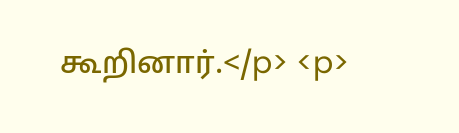கூறினார்.</p> <p>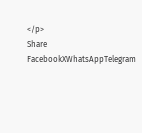</p>
Share
FacebookXWhatsAppTelegram